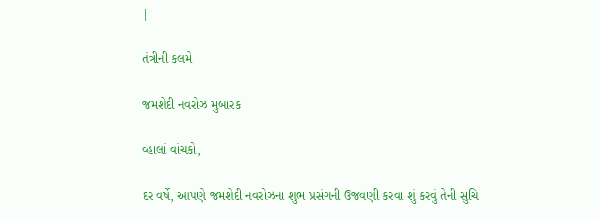|

તંત્રીની કલમે

જમશેદી નવરોઝ મુબારક

વ્હાલાં વાંચકો,

દર વર્ષે, આપણે જમશેદી નવરોઝના શુભ પ્રસંગની ઉજવણી કરવા શું કરવું તેની સુચિ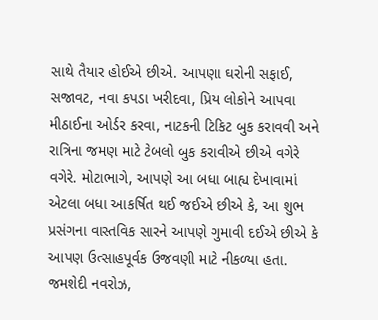સાથે તૈયાર હોઈએ છીએ. આપણા ઘરોની સફાઈ, સજાવટ, નવા કપડા ખરીદવા, પ્રિય લોકોને આપવા મીઠાઈના ઓર્ડર કરવા, નાટકની ટિકિટ બુક કરાવવી અને રાત્રિના જમણ માટે ટેબલો બુક કરાવીએ છીએ વગેરે વગેરે. મોટાભાગે, આપણે આ બધા બાહ્ય દેખાવામાં એટલા બધા આકર્ષિત થઈ જઈએ છીએ કે, આ શુભ પ્રસંગના વાસ્તવિક સારને આપણે ગુમાવી દઈએ છીએ કે આપણ ઉત્સાહપૂર્વક ઉજવણી માટે નીકળ્યા હતા. જમશેદી નવરોઝ,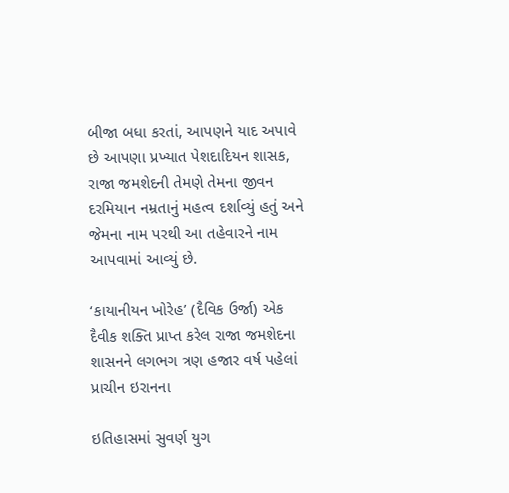બીજા બધા કરતાં, આપણને યાદ અપાવે છે આપણા પ્રખ્યાત પેશદાદિયન શાસક, રાજા જમશેદની તેમણે તેમના જીવન દરમિયાન નમ્રતાનું મહત્વ દર્શાવ્યું હતું અને જેમના નામ પરથી આ તહેવારને નામ આપવામાં આવ્યું છે.

‘કાયાનીયન ખોરેહ’ (દૈવિક ઉર્જા) એક દૈવીક શક્તિ પ્રાપ્ત કરેલ રાજા જમશેદના શાસનને લગભગ ત્રણ હજાર વર્ષ પહેલાં પ્રાચીન ઇરાનના

ઇતિહાસમાં સુવર્ણ યુગ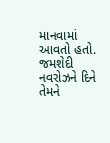માનવામાં આવતો હતો. જમશેદી નવરોઝને દિને તેમને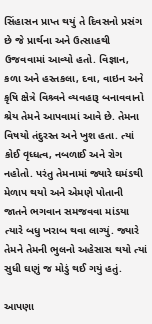સિંહાસન પ્રાપ્ત થયું તે દિવસનો પ્રસંગ છે જે પ્રાર્થના અને ઉત્સાહથી ઉજવવામાં આવ્યો હતો. વિજ્ઞાન, કળા અને હસ્તકલા, દવા, વાઇન અને કૃષિ ક્ષેત્રે વિશ્ર્વને વ્યવહારૂ બનાવવાનો શ્રેય તેમને આપવામાં આવે છે. તેમના વિષયો તંદુરસ્ત અને ખુશ હતા. ત્યાં કોઈ વૃધ્ધત્વ, નબળાઈ અને રોગ નહોતો. પરંતુ તેમનામાં જ્યારે ઘમંડથી મેળાપ થયો અને એમણે પોતાની જાતને ભગવાન સમજવવા માંડયા ત્યારે બધુ ખરાબ થવા લાગ્યું. જ્યારે તેમને તેમની ભુલનો અહેસાસ થયો ત્યાં સુધી ઘણું જ મોડું થઈ ગયું હતું.

આપણા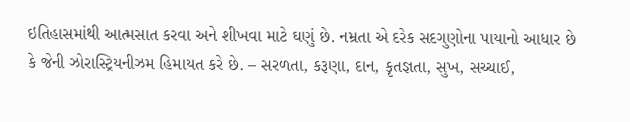ઇતિહાસમાંથી આત્મસાત કરવા અને શીખવા માટે ઘણું છે. નમ્રતા એ દરેક સદગુણોના પાયાનો આધાર છે કે જેની ઝોરાસ્ટ્રિયનીઝમ હિમાયત કરે છે. – સરળતા, કરૂણા, દાન, કૃતજ્ઞતા, સુખ, સચ્ચાઈ,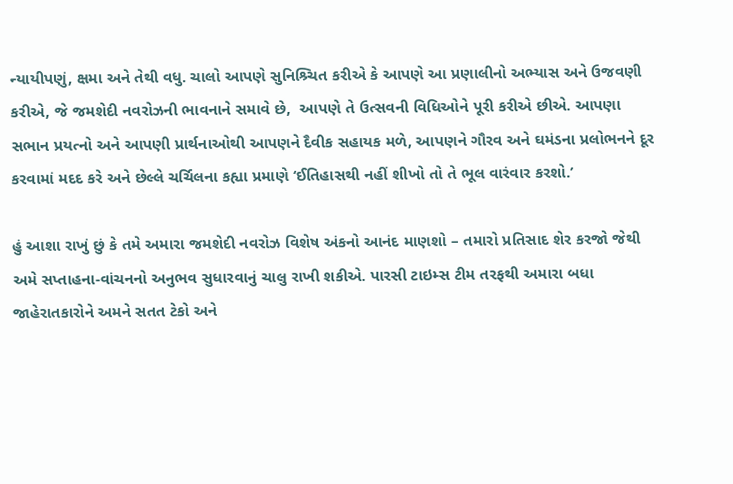ન્યાયીપણું, ક્ષમા અને તેથી વધુ. ચાલો આપણે સુનિશ્ર્ચિત કરીએ કે આપણે આ પ્રણાલીનો અભ્યાસ અને ઉજવણી કરીએ, જે જમશેદી નવરોઝની ભાવનાને સમાવે છે,  આપણે તે ઉત્સવની વિધિઓને પૂરી કરીએ છીએ. આપણા સભાન પ્રયત્નો અને આપણી પ્રાર્થનાઓથી આપણને દૈવીક સહાયક મળે, આપણને ગૌરવ અને ઘમંડના પ્રલોભનને દૂર કરવામાં મદદ કરે અને છેલ્લે ચર્ચિલના કહ્યા પ્રમાણે ‘ઈતિહાસથી નહીં શીખો તો તે ભૂલ વારંવાર કરશો.’

હું આશા રાખું છું કે તમે અમારા જમશેદી નવરોઝ વિશેષ અંકનો આનંદ માણશો – તમારો પ્રતિસાદ શેર કરજો જેથી અમે સપ્તાહના-વાંચનનો અનુભવ સુધારવાનું ચાલુ રાખી શકીએ. પારસી ટાઇમ્સ ટીમ તરફથી અમારા બધા જાહેરાતકારોને અમને સતત ટેકો અને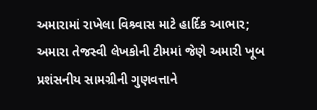અમારામાં રાખેલા વિશ્ર્વાસ માટે હાર્દિક આભાર; અમારા તેજસ્વી લેખકોની ટીમમાં જેણે અમારી ખૂબ પ્રશંસનીય સામગ્રીની ગુણવત્તાને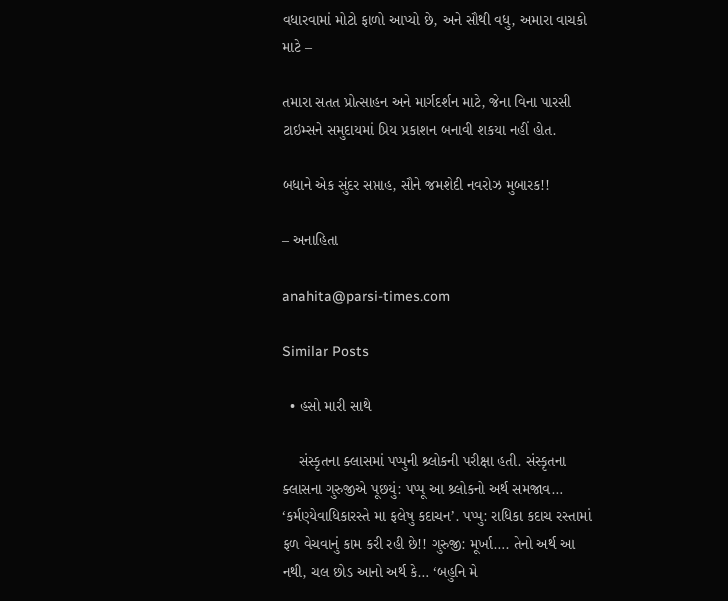વધારવામાં મોટો ફાળો આપ્યો છે, અને સૌથી વધુ, અમારા વાચકો માટે –

તમારા સતત પ્રોત્સાહન અને માર્ગદર્શન માટે, જેના વિના પારસી ટાઇમ્સને સમુદાયમાં પ્રિય પ્રકાશન બનાવી શકયા નહીં હોત.

બધાને એક સુંદર સપ્તાહ, સૌને જમશેદી નવરોઝ મુબારક!!

– અનાહિતા

anahita@parsi-times.com

Similar Posts

  • હસો મારી સાથે

    સંસ્કૃતના ક્લાસમાં પપ્પુની શ્ર્લોકની પરીક્ષા હતી. સંસ્કૃતના ક્લાસના ગુરુજીએ પૂછયું: પપ્પૂ આ શ્ર્લોકનો અર્થ સમજાવ… ‘કર્મણ્યેવાધિકારસ્તે મા ફલેષુ કદાચન’. પપ્પુ: રાધિકા કદાચ રસ્તામાં ફળ વેચવાનું કામ કરી રહી છે!! ગુરુજી: મૂર્ખા…. તેનો અર્થ આ નથી, ચલ છોડ આનો અર્થ કે… ‘બહુનિ મે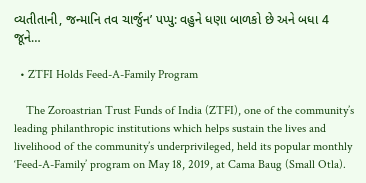વ્યતીતાની, જન્માનિ તવ ચાર્જુન’ પપ્પુ: વહુને ધણા બાળકો છે અને બધા 4 જૂને…

  • ZTFI Holds Feed-A-Family Program

    The Zoroastrian Trust Funds of India (ZTFI), one of the community’s leading philanthropic institutions which helps sustain the lives and livelihood of the community’s underprivileged, held its popular monthly ‘Feed-A-Family’ program on May 18, 2019, at Cama Baug (Small Otla).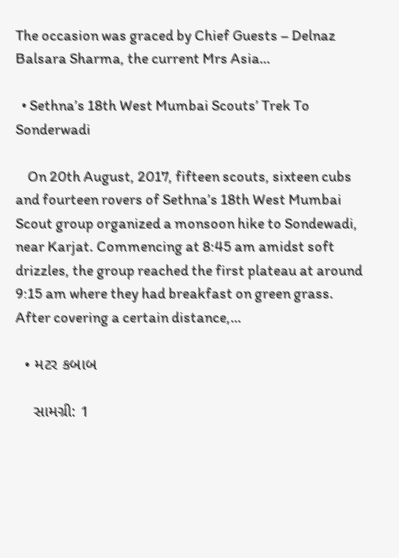The occasion was graced by Chief Guests – Delnaz Balsara Sharma, the current Mrs Asia…

  • Sethna’s 18th West Mumbai Scouts’ Trek To Sonderwadi

    On 20th August, 2017, fifteen scouts, sixteen cubs and fourteen rovers of Sethna’s 18th West Mumbai Scout group organized a monsoon hike to Sondewadi, near Karjat. Commencing at 8:45 am amidst soft drizzles, the group reached the first plateau at around 9:15 am where they had breakfast on green grass. After covering a certain distance,…

  • મટર કબાબ

    સામગ્રી: 1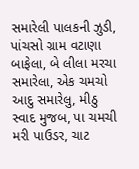સમારેલી પાલકની ઝુડી, પાંચસો ગ્રામ વટાણા બાફેલા, બે લીલા મરચા સમારેલા, એક ચમચો આદુ સમારેલુ, મીઠુ સ્વાદ મુજબ, પા ચમચી મરી પાઉડર, ચાટ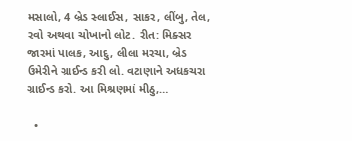મસાલો, 4 બ્રેડ સ્લાઈસ, સાકર, લીંબુ, તેલ, રવો અથવા ચોખાનો લોટ. રીત: મિક્સર જારમાં પાલક, આદુ, લીલા મરચા, બ્રેડ ઉમેરીને ગ્રાઈન્ડ કરી લો. વટાણાને અધકચરા ગ્રાઈન્ડ કરો. આ મિશ્રણમાં મીઠુ,…

  •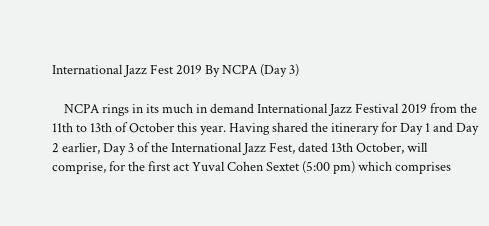International Jazz Fest 2019 By NCPA (Day 3)

    NCPA rings in its much in demand International Jazz Festival 2019 from the 11th to 13th of October this year. Having shared the itinerary for Day 1 and Day 2 earlier, Day 3 of the International Jazz Fest, dated 13th October, will comprise, for the first act Yuval Cohen Sextet (5:00 pm) which comprises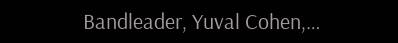Bandleader, Yuval Cohen,…